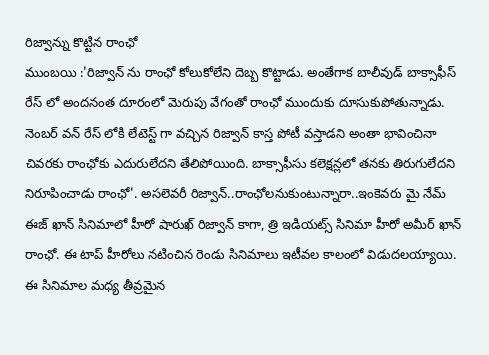రిజ్వాన్ను కొట్టిన రాంఛో
ముంబయి :'రిజ్వాన్ ను రాంఛో కోలుకోలేని దెబ్బ కొట్టాడు. అంతేగాక బాలీవుడ్ బాక్సాఫీస్ రేస్ లో అందనంత దూరంలో మెరుపు వేగంతో రాంఛో ముందుకు దూసుకుపోతున్నాడు. నెంబర్ వన్ రేస్ లోకి లేటెస్ట్ గా వచ్చిన రిజ్వాన్ కాస్త పోటీ వస్తాడని అంతా భావించినా చివరకు రాంఛోకు ఎదురులేదని తేలిపోయింది. బాక్సాఫీసు కలెక్షన్లలో తనకు తిరుగులేదని నిరూపించాడు రాంఛో'. అసలెవరీ రిజ్వాన్..రాంఛోలనుకుంటున్నారా..ఇంకెవరు మై నేమ్ ఈజ్ ఖాన్ సినిమాలో హీరో షారుఖ్ రిజ్వాన్ కాగా, త్రి ఇడియట్స్ సినిమా హీరో అమీర్ ఖాన్ రాంఛో. ఈ టాప్ హీరోలు నటించిన రెండు సినిమాలు ఇటీవల కాలంలో విడుదలయ్యాయి. ఈ సినిమాల మధ్య తీవ్రమైన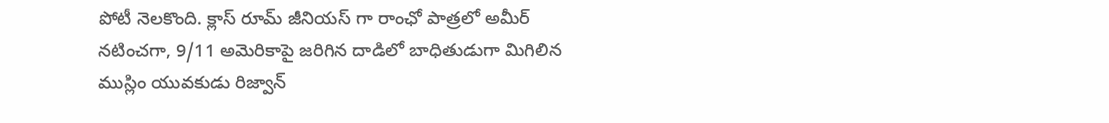పోటీ నెలకొంది. క్లాస్ రూమ్ జీనియస్ గా రాంఛో పాత్రలో అమీర్ నటించగా, 9/11 అమెరికాపై జరిగిన దాడిలో బాధితుడుగా మిగిలిన ముస్లిం యువకుడు రిజ్వాన్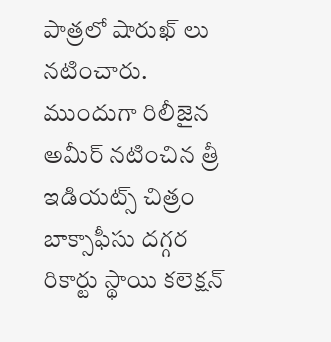పాత్రలో షారుఖ్ లు నటించారు. ముందుగా రిలీజైన అమీర్ నటించిన త్రీ ఇడియట్స్ చిత్రం బాక్సాఫీసు దగ్గర రికార్టు స్థాయి కలెక్షన్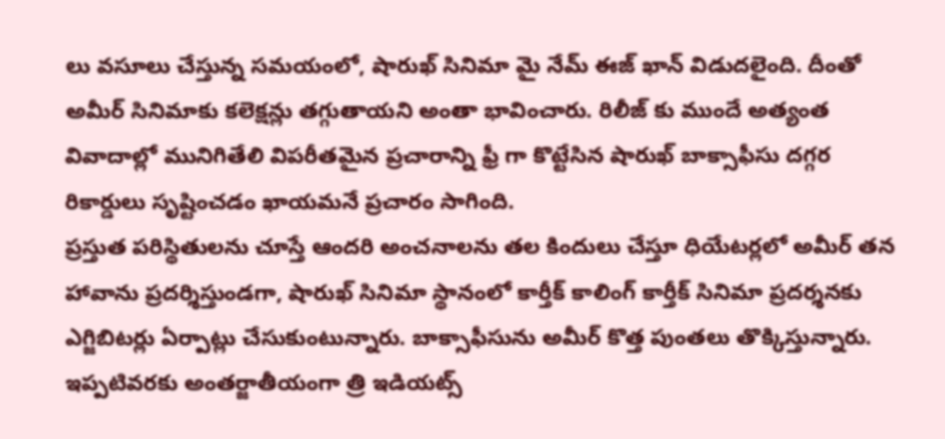లు వసూలు చేస్తున్న సమయంలో, షారుఖ్ సినిమా మై నేమ్ ఈజ్ ఖాన్ విడుదలైంది. దీంతో అమీర్ సినిమాకు కలెక్షన్లు తగ్గుతాయని అంతా భావించారు. రిలీజ్ కు ముందే అత్యంత వివాదాల్లో మునిగితేలి విపరీతమైన ప్రచారాన్ని ఫ్రీ గా కొట్టేసిన షారుఖ్ బాక్సాఫీసు దగ్గర రికార్డులు సృష్టించడం ఖాయమనే ప్రచారం సాగింది.
ప్రస్తుత పరిస్థితులను చూస్తే ఆందరి అంచనాలను తల కిందులు చేస్తూ ధియేటర్లలో అమీర్ తన హావాను ప్రదర్శిస్తుండగా, షారుఖ్ సినిమా స్థానంలో కార్తీక్ కాలింగ్ కార్తీక్ సినిమా ప్రదర్శనకు ఎగ్జిబిటర్లు ఏర్పాట్లు చేసుకుంటున్నారు. బాక్సాఫీసును అమీర్ కొత్త పుంతలు తొక్కిస్తున్నారు. ఇప్పటివరకు అంతర్జాతీయంగా త్రి ఇడియట్స్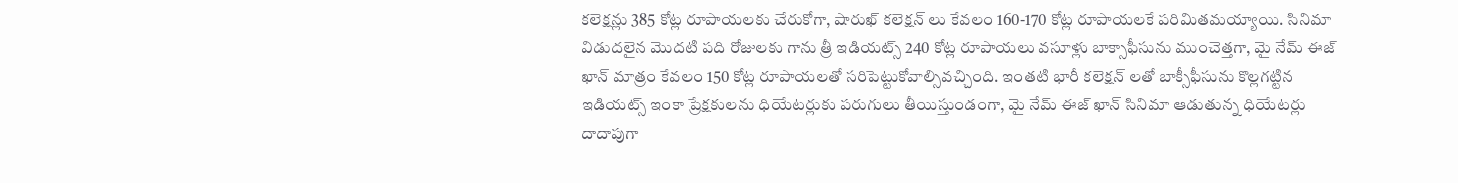కలెక్షన్లు 385 కోట్ల రూపాయలకు చేరుకోగా, షారుఖ్ కలెక్షన్ లు కేవలం 160-170 కోట్ల రూపాయలకే పరిమితమయ్యాయి. సినిమా విడుదలైన మొదటి పది రోజులకు గాను త్రీ ఇడియట్స్ 240 కోట్ల రూపాయలు వసూళ్లు బాక్సాఫీసును ముంచెత్తగా, మై నేమ్ ఈజ్ ఖాన్ మాత్రం కేవలం 150 కోట్ల రూపాయలతో సరిపెట్టుకోవాల్సివచ్చింది. ఇంతటి భారీ కలెక్షన్ లతో బాక్సీఫీసును కొల్లగట్టిన ఇడియట్స్ ఇంకా ప్రేక్షకులను ధియేటర్లుకు పరుగులు తీయిస్తుండంగా, మై నేమ్ ఈజ్ ఖాన్ సినిమా ఆడుతున్న ధియేటర్లు దాదాపుగా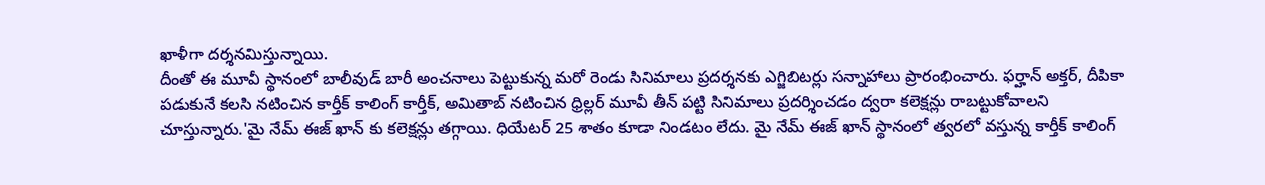ఖాళీగా దర్శనమిస్తున్నాయి.
దీంతో ఈ మూవీ స్థానంలో బాలీవుడ్ బారీ అంచనాలు పెట్టుకున్న మరో రెండు సినిమాలు ప్రదర్శనకు ఎగ్జిబిటర్లు సన్నాహాలు ప్రారంభించారు. ఫర్హాన్ అక్తర్, దీపికా పడుకునే కలసి నటించిన కార్తీక్ కాలింగ్ కార్తీక్, అమితాబ్ నటించిన ధ్రిల్లర్ మూవీ తీన్ పట్టి సినిమాలు ప్రదర్శించడం ద్వరా కలెక్షన్లు రాబట్టుకోవాలని చూస్తున్నారు.'మై నేమ్ ఈజ్ ఖాన్ కు కలెక్షన్లు తగ్గాయి. ధియేటర్ 25 శాతం కూడా నిండటం లేదు. మై నేమ్ ఈజ్ ఖాన్ స్థానంలో త్వరలో వస్తున్న కార్తీక్ కాలింగ్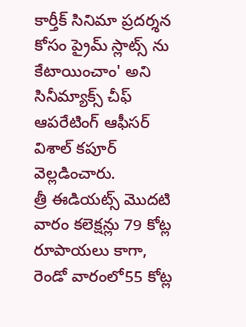కార్తీక్ సినిమా ప్రదర్శన కోసం ప్రైమ్ స్లాట్స్ ను కేటాయించాం' అని సినీమ్యాక్స్ చీఫ్ ఆపరేటింగ్ ఆఫీసర్ విశాల్ కపూర్ వెల్లడించారు.
త్రీ ఈడియట్స్ మొదటి వారం కలెక్షన్లు 79 కోట్ల రూపాయలు కాగా, రెండో వారంలో55 కోట్ల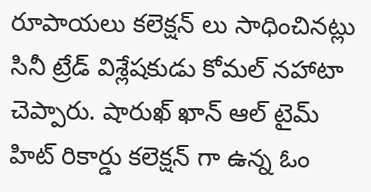రూపాయలు కలెక్షన్ లు సాధించినట్లు సినీ ట్రేడ్ విశ్లేషకుడు కోమల్ నహాటా చెప్పారు. షారుఖ్ ఖాన్ ఆల్ టైమ్ హిట్ రికార్డు కలెక్షన్ గా ఉన్న ఓం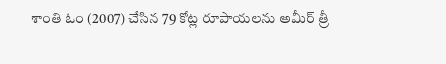శాంతి ఓం (2007) చేసిన 79 కోట్ల రూపాయలను అమీర్ త్రీ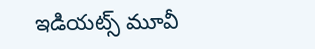ఇడియట్స్ మూవీ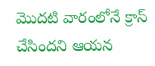మొదటి వారంలోనే క్రాస్ చేసిందని ఆయన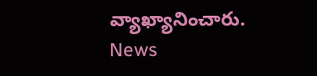వ్యాఖ్యానించారు.
News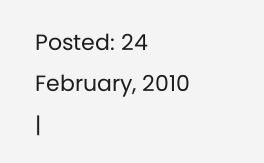Posted: 24 February, 2010
|